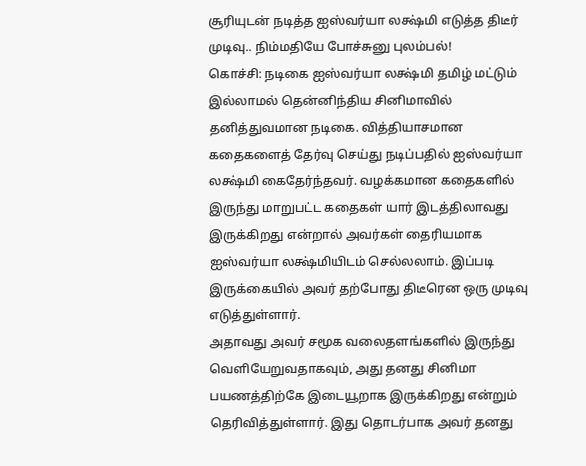சூரியுடன் நடித்த ஐஸ்வர்யா லக்ஷ்மி எடுத்த திடீர் முடிவு.. நிம்மதியே போச்சுனு புலம்பல்!
கொச்சி: நடிகை ஐஸ்வர்யா லக்ஷ்மி தமிழ் மட்டும் இல்லாமல் தென்னிந்திய சினிமாவில் தனித்துவமான நடிகை. வித்தியாசமான கதைகளைத் தேர்வு செய்து நடிப்பதில் ஐஸ்வர்யா லக்ஷ்மி கைதேர்ந்தவர். வழக்கமான கதைகளில் இருந்து மாறுபட்ட கதைகள் யார் இடத்திலாவது இருக்கிறது என்றால் அவர்கள் தைரியமாக ஐஸ்வர்யா லக்ஷ்மியிடம் செல்லலாம். இப்படி இருக்கையில் அவர் தற்போது திடீரென ஒரு முடிவு எடுத்துள்ளார்.
அதாவது அவர் சமூக வலைதளங்களில் இருந்து வெளியேறுவதாகவும், அது தனது சினிமா பயணத்திற்கே இடையூறாக இருக்கிறது என்றும் தெரிவித்துள்ளார். இது தொடர்பாக அவர் தனது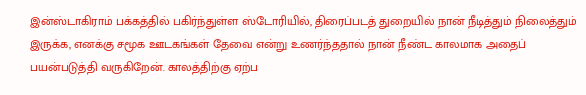இன்ஸ்டாகிராம் பக்கத்தில் பகிர்ந்துள்ள ஸ்டோரியில், திரைப்படத் துறையில் நான் நீடித்தும் நிலைத்தும் இருக்க, எனக்கு சமூக ஊடகங்கள் தேவை என்று உணர்ந்ததால் நான் நீண்ட காலமாக அதைப் பயன்படுத்தி வருகிறேன். காலத்திற்கு ஏற்ப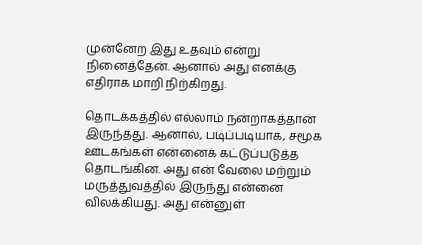முன்னேற இது உதவும் என்று நினைத்தேன். ஆனால் அது எனக்கு எதிராக மாறி நிற்கிறது.

தொடக்கத்தில் எல்லாம் நன்றாகத்தான் இருந்தது. ஆனால், படிப்படியாக, சமூக ஊடகங்கள் என்னைக் கட்டுப்படுத்த தொடங்கின. அது என் வேலை மற்றும் மருத்துவத்தில் இருந்து என்னை விலக்கியது. அது என்னுள்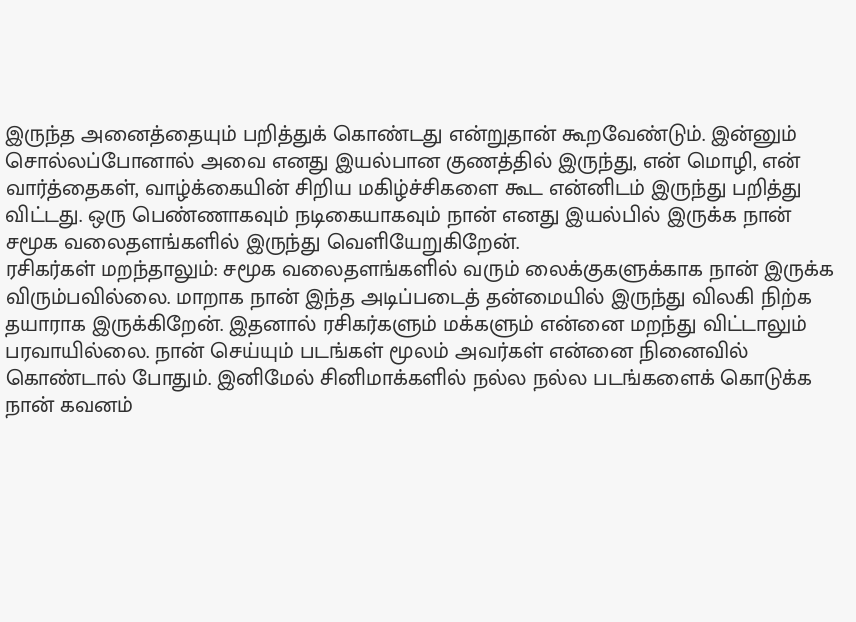இருந்த அனைத்தையும் பறித்துக் கொண்டது என்றுதான் கூறவேண்டும். இன்னும் சொல்லப்போனால் அவை எனது இயல்பான குணத்தில் இருந்து, என் மொழி, என் வார்த்தைகள், வாழ்க்கையின் சிறிய மகிழ்ச்சிகளை கூட என்னிடம் இருந்து பறித்து விட்டது. ஒரு பெண்ணாகவும் நடிகையாகவும் நான் எனது இயல்பில் இருக்க நான் சமூக வலைதளங்களில் இருந்து வெளியேறுகிறேன்.
ரசிகர்கள் மறந்தாலும்: சமூக வலைதளங்களில் வரும் லைக்குகளுக்காக நான் இருக்க விரும்பவில்லை. மாறாக நான் இந்த அடிப்படைத் தன்மையில் இருந்து விலகி நிற்க தயாராக இருக்கிறேன். இதனால் ரசிகர்களும் மக்களும் என்னை மறந்து விட்டாலும் பரவாயில்லை. நான் செய்யும் படங்கள் மூலம் அவர்கள் என்னை நினைவில் கொண்டால் போதும். இனிமேல் சினிமாக்களில் நல்ல நல்ல படங்களைக் கொடுக்க நான் கவனம்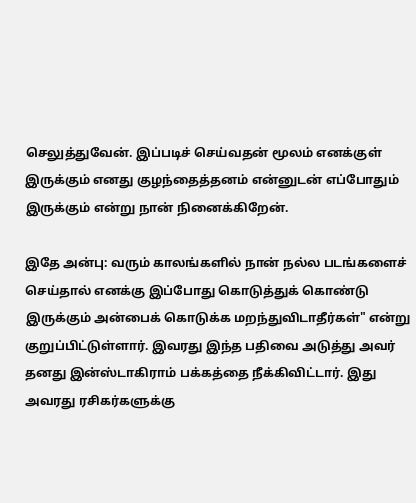செலுத்துவேன். இப்படிச் செய்வதன் மூலம் எனக்குள் இருக்கும் எனது குழந்தைத்தனம் என்னுடன் எப்போதும் இருக்கும் என்று நான் நினைக்கிறேன்.

இதே அன்பு: வரும் காலங்களில் நான் நல்ல படங்களைச் செய்தால் எனக்கு இப்போது கொடுத்துக் கொண்டு இருக்கும் அன்பைக் கொடுக்க மறந்துவிடாதீர்கள்" என்று குறுப்பிட்டுள்ளார். இவரது இந்த பதிவை அடுத்து அவர் தனது இன்ஸ்டாகிராம் பக்கத்தை நீக்கிவிட்டார். இது அவரது ரசிகர்களுக்கு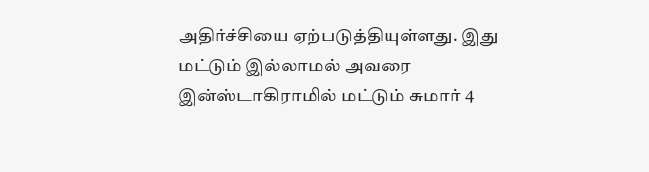அதிர்ச்சியை ஏற்படுத்தியுள்ளது. இது மட்டும் இல்லாமல் அவரை இன்ஸ்டாகிராமில் மட்டும் சுமார் 4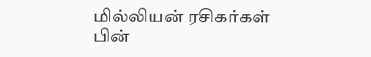மில்லியன் ரசிகர்கள் பின்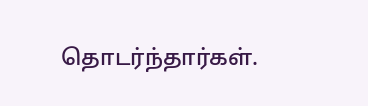தொடர்ந்தார்கள்.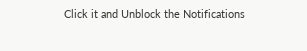Click it and Unblock the Notifications